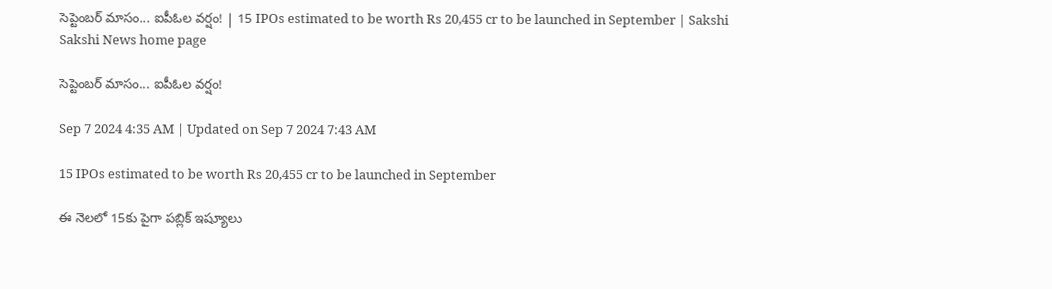సెప్టెంబర్‌ మాసం... ఐపీఓల వర్షం! | 15 IPOs estimated to be worth Rs 20,455 cr to be launched in September | Sakshi
Sakshi News home page

సెప్టెంబర్‌ మాసం... ఐపీఓల వర్షం!

Sep 7 2024 4:35 AM | Updated on Sep 7 2024 7:43 AM

15 IPOs estimated to be worth Rs 20,455 cr to be launched in September

ఈ నెలలో 15కు పైగా పబ్లిక్‌ ఇష్యూలు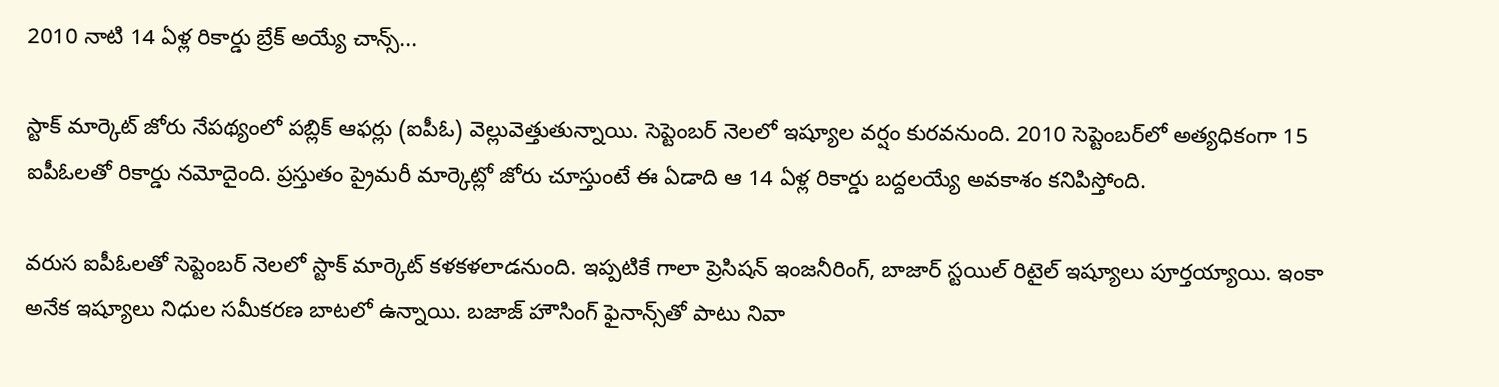2010 నాటి 14 ఏళ్ల రికార్డు బ్రేక్‌ అయ్యే చాన్స్‌...

స్టాక్‌ మార్కెట్‌ జోరు నేపథ్యంలో పబ్లిక్‌ ఆఫర్లు (ఐపీఓ) వెల్లువెత్తుతున్నాయి. సెప్టెంబర్‌ నెలలో ఇష్యూల వర్షం కురవనుంది. 2010 సెప్టెంబర్‌లో అత్యధికంగా 15 ఐపీఓలతో రికార్డు నమోదైంది. ప్రస్తుతం ప్రైమరీ మార్కెట్లో జోరు చూస్తుంటే ఈ ఏడాది ఆ 14 ఏళ్ల రికార్డు బద్దలయ్యే అవకాశం కనిపిస్తోంది.

వరుస ఐపీఓలతో సెప్టెంబర్‌ నెలలో స్టాక్‌ మార్కెట్‌ కళకళలాడనుంది. ఇప్పటికే గాలా ప్రెసిషన్‌ ఇంజనీరింగ్, బాజార్‌ స్టయిల్‌ రిటైల్‌ ఇష్యూలు పూర్తయ్యాయి. ఇంకా అనేక ఇష్యూలు నిధుల సమీకరణ బాటలో ఉన్నాయి. బజాజ్‌ హౌసింగ్‌ ఫైనాన్స్‌తో పాటు నివా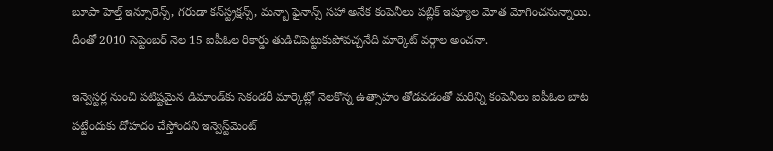బూపా హెల్త్‌ ఇన్సూరెన్స్, గరుడా కన్‌స్ట్రక్షన్స్, మన్బా ఫైనాన్స్‌ సహా అనేక కంపెనీలు పబ్లిక్‌ ఇష్యూల మోత మోగించనున్నాయి. దీంతో 2010 సెప్టెంబర్‌ నెల 15 ఐపీఓల రికార్డు తుడిచిపెట్టుకుపోవచ్చనేది మార్కెట్‌ వర్గాల అంచనా.

ఇన్వెస్టర్ల నుంచి పటిష్టమైన డిమాండ్‌కు సెకండరీ మార్కెట్లో నెలకొన్న ఉత్సాహం తోడవడంతో మరిన్ని కంపెనీలు ఐపీఓల బాట పట్టేందుకు దోహదం చేస్తోందని ఇన్వెస్ట్‌మెంట్‌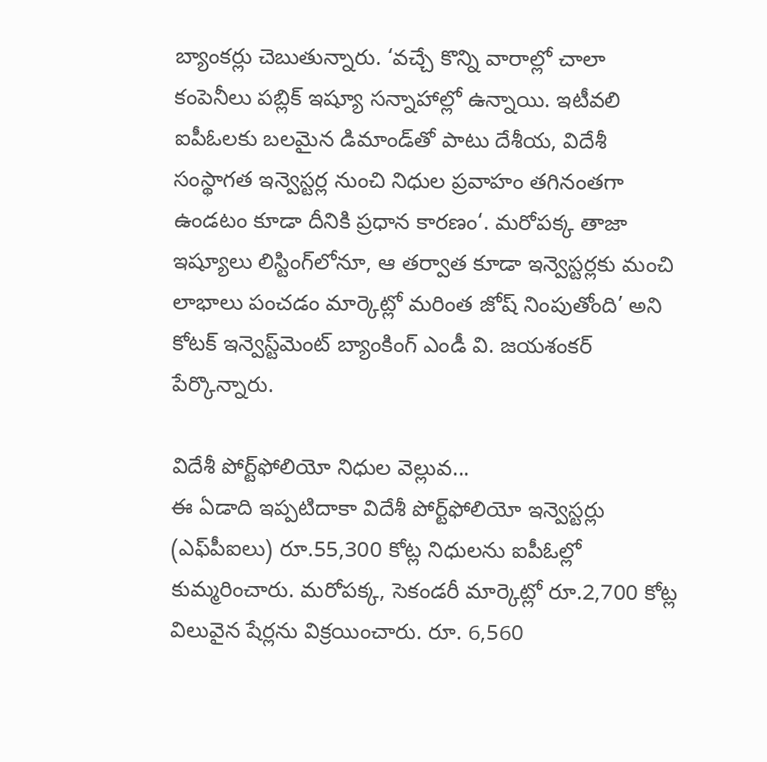బ్యాంకర్లు చెబుతున్నారు. ‘వచ్చే కొన్ని వారాల్లో చాలా కంపెనీలు పబ్లిక్‌ ఇష్యూ సన్నాహాల్లో ఉన్నాయి. ఇటీవలి ఐపీఓలకు బలమైన డిమాండ్‌తో పాటు దేశీయ, విదేశీ సంస్థాగత ఇన్వెస్టర్ల నుంచి నిధుల ప్రవాహం తగినంతగా ఉండటం కూడా దీనికి ప్రధాన కారణం‘. మరోపక్క తాజా ఇష్యూలు లిస్టింగ్‌లోనూ, ఆ తర్వాత కూడా ఇన్వెస్టర్లకు మంచి లాభాలు పంచడం మార్కెట్లో మరింత జోష్‌ నింపుతోంది’ అని కోటక్‌ ఇన్వెస్ట్‌మెంట్‌ బ్యాంకింగ్‌ ఎండీ వి. జయశంకర్‌ పేర్కొన్నారు.

విదేశీ పోర్ట్‌ఫోలియో నిధుల వెల్లువ...
ఈ ఏడాది ఇప్పటిదాకా విదేశీ పోర్ట్‌ఫోలియో ఇన్వెస్టర్లు (ఎఫ్‌పీఐలు) రూ.55,300 కోట్ల నిధులను ఐపీఓల్లో కుమ్మరించారు. మరోపక్క, సెకండరీ మార్కెట్లో రూ.2,700 కోట్ల విలువైన షేర్లను విక్రయించారు. రూ. 6,560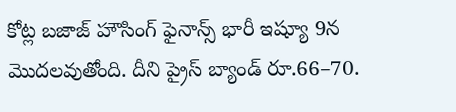కోట్ల బజాజ్‌ హౌసింగ్‌ ఫైనాన్స్‌ భారీ ఇష్యూ 9న మొదలవుతోంది. దీని ప్రైస్‌ బ్యాండ్‌ రూ.66–70.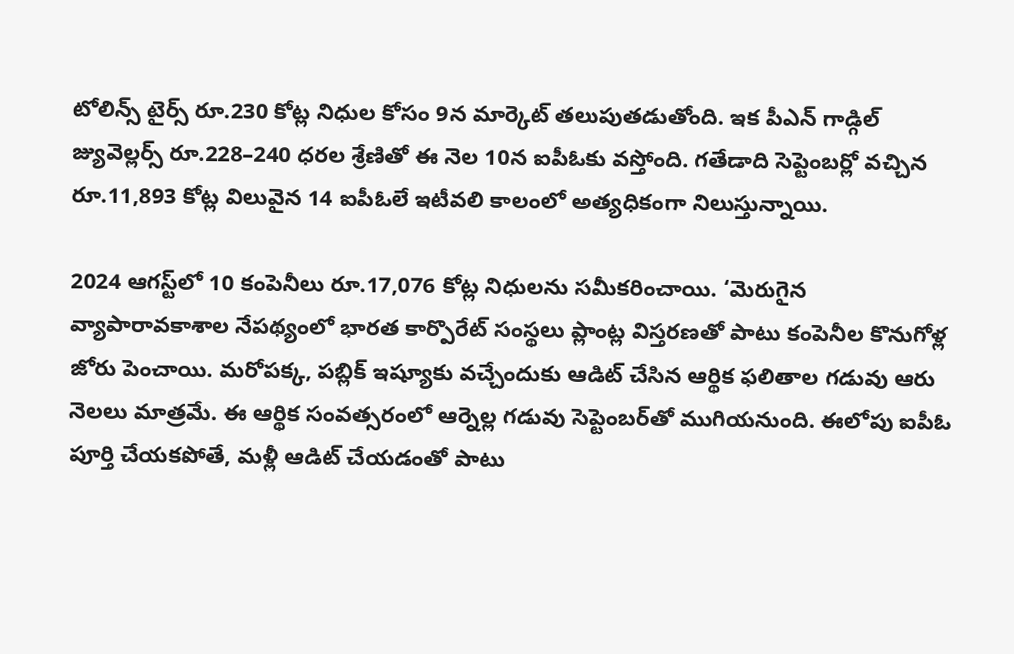టోలిన్స్‌ టైర్స్‌ రూ.230 కోట్ల నిధుల కోసం 9న మార్కెట్‌ తలుపుతడుతోంది. ఇక పీఎన్‌ గాడ్గిల్‌ జ్యువెల్లర్స్‌ రూ.228–240 ధరల శ్రేణితో ఈ నెల 10న ఐపీఓకు వస్తోంది. గతేడాది సెప్టెంబర్లో వచ్చిన రూ.11,893 కోట్ల విలువైన 14 ఐపీఓలే ఇటీవలి కాలంలో అత్యధికంగా నిలుస్తున్నాయి.

2024 ఆగస్ట్‌లో 10 కంపెనీలు రూ.17,076 కోట్ల నిధులను సమీకరించాయి. ‘మెరుగైన వ్యాపారావకాశాల నేపథ్యంలో భారత కార్పొరేట్‌ సంస్థలు ప్లాంట్ల విస్తరణతో పాటు కంపెనీల కొనుగోళ్ల జోరు పెంచాయి. మరోపక్క, పబ్లిక్‌ ఇష్యూకు వచ్చేందుకు ఆడిట్‌ చేసిన ఆర్థిక ఫలితాల గడువు ఆరు నెలలు మాత్రమే. ఈ ఆర్థిక సంవత్సరంలో ఆర్నెల్ల గడువు సెప్టెంబర్‌తో ముగియనుంది. ఈలోపు ఐపీఓ పూర్తి చేయకపోతే, మళ్లీ ఆడిట్‌ చేయడంతో పాటు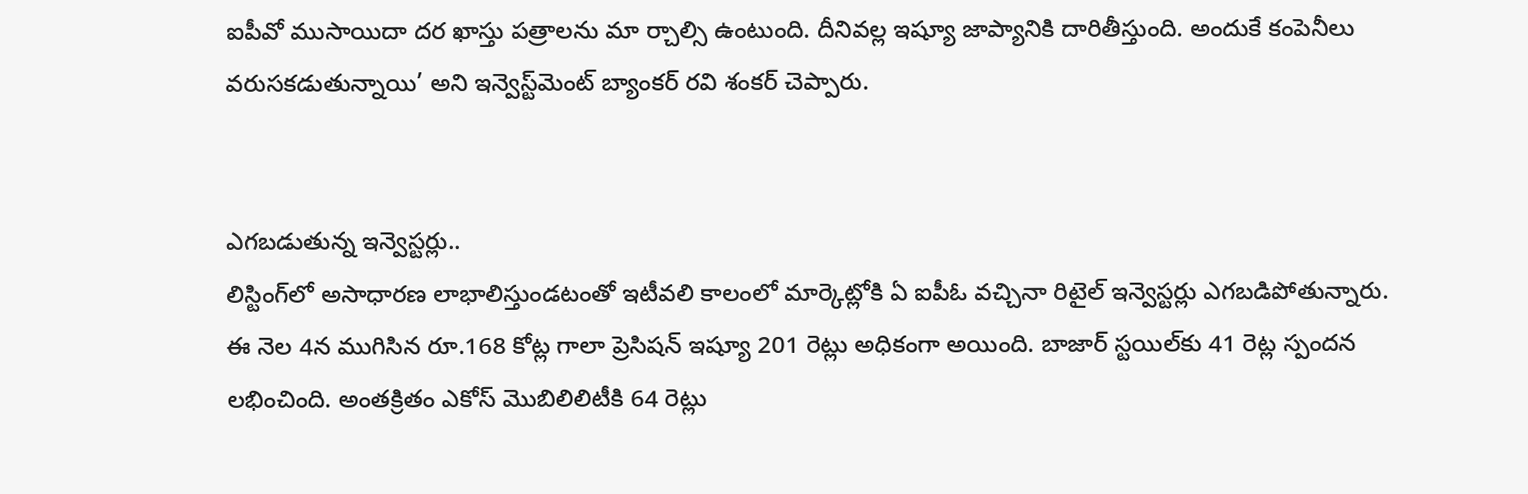ఐపీవో ముసాయిదా దర ఖాస్తు పత్రాలను మా ర్చాల్సి ఉంటుంది. దీనివల్ల ఇష్యూ జాప్యానికి దారితీస్తుంది. అందుకే కంపెనీలు వరుసకడుతున్నాయి’ అని ఇన్వెస్ట్‌మెంట్‌ బ్యాంకర్‌ రవి శంకర్‌ చెప్పారు.


ఎగబడుతున్న ఇన్వెస్టర్లు..
లిస్టింగ్‌లో అసాధారణ లాభాలిస్తుండటంతో ఇటీవలి కాలంలో మార్కెట్లోకి ఏ ఐపీఓ వచ్చినా రిటైల్‌ ఇన్వెస్టర్లు ఎగబడిపోతున్నారు. ఈ నెల 4న ముగిసిన రూ.168 కోట్ల గాలా ప్రెసిషన్‌ ఇష్యూ 201 రెట్లు అధికంగా అయింది. బాజార్‌ స్టయిల్‌కు 41 రెట్ల స్పందన లభించింది. అంతక్రితం ఎకోస్‌ మొబిలిలిటీకి 64 రెట్లు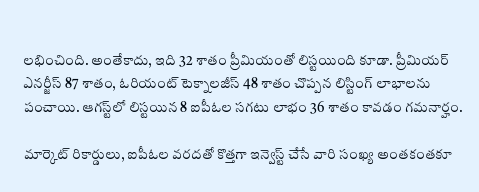లభించింది. అంతేకాదు, ఇది 32 శాతం ప్రీమియంతో లిస్టయింది కూడా. ప్రీమియర్‌ ఎనర్జీస్‌ 87 శాతం, ఓరియంట్‌ టెక్నాలజీస్‌ 48 శాతం చొప్పన లిస్టింగ్‌ లాభాలను పంచాయి. ఆగస్ట్‌లో లిస్టయిన 8 ఐపీఓల సగటు లాభం 36 శాతం కావడం గమనార్హం.

మార్కెట్‌ రికార్డులు, ఐపీఓల వరదతో కొత్తగా ఇన్వెస్ట్‌ చేసే వారి సంఖ్య అంతకంతకూ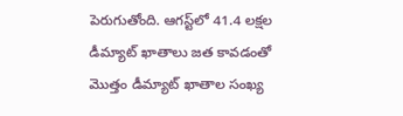పెరుగుతోంది. ఆగస్ట్‌లో 41.4 లక్షల డీమ్యాట్‌ ఖాతాలు జత కావడంతో మొత్తం డీమ్యాట్‌ ఖాతాల సంఖ్య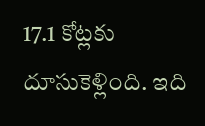17.1 కోట్లకు దూసుకెళ్లింది. ఇది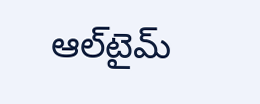ఆల్‌టైమ్‌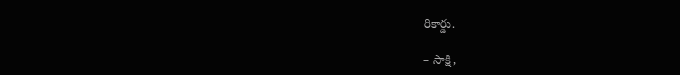రికార్డు.

– సాక్షి,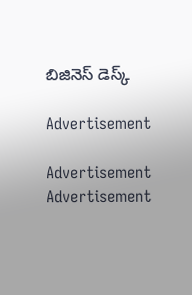బిజినెస్‌ డెస్క్‌

Advertisement

Advertisement
Advertisement